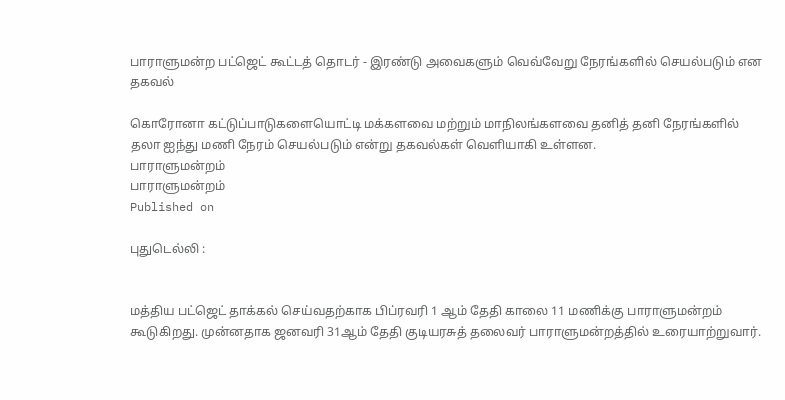பாராளுமன்ற பட்ஜெட் கூட்டத் தொடர் - இரண்டு அவைகளும் வெவ்வேறு நேரங்களில் செயல்படும் என தகவல்

கொரோனா கட்டுப்பாடுகளையொட்டி மக்களவை மற்றும் மாநிலங்களவை தனித் தனி நேரங்களில் தலா ஐந்து மணி நேரம் செயல்படும் என்று தகவல்கள் வெளியாகி உள்ளன.
பாராளுமன்றம்
பாராளுமன்றம்
Published on

புதுடெல்லி :


மத்திய பட்ஜெட் தாக்கல் செய்வதற்காக பிப்ரவரி 1 ஆம் தேதி காலை 11 மணிக்கு பாராளுமன்றம் கூடுகிறது. முன்னதாக ஜனவரி 31ஆம் தேதி குடியரசுத் தலைவர் பாராளுமன்றத்தில் உரையாற்றுவார்.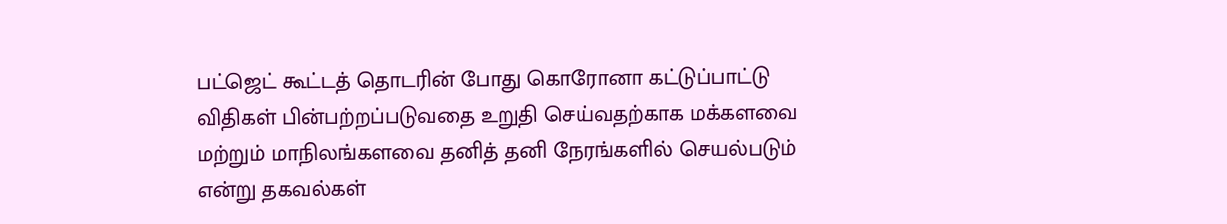பட்ஜெட் கூட்டத் தொடரின் போது கொரோனா கட்டுப்பாட்டு விதிகள் பின்பற்றப்படுவதை உறுதி செய்வதற்காக மக்களவை மற்றும் மாநிலங்களவை தனித் தனி நேரங்களில் செயல்படும் என்று தகவல்கள்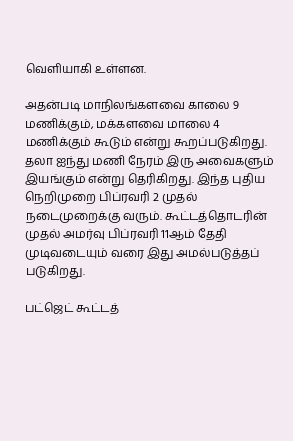வெளியாகி உள்ளன.

அதன்படி மாநிலங்களவை காலை 9 மணிக்கும், மக்களவை மாலை 4 மணிக்கும் கூடும் என்று கூறப்படுகிறது. தலா ஐந்து மணி நேரம் இரு அவைகளும் இயங்கும் என்று தெரிகிறது. இந்த புதிய நெறிமுறை பிப்ரவரி 2 முதல் நடைமுறைக்கு வரும். கூட்டத்தொடரின் முதல் அமர்வு பிப்ரவரி 11ஆம் தேதி முடிவடையும் வரை இது அமல்படுத்தப் படுகிறது.

பட்ஜெட் கூட்டத்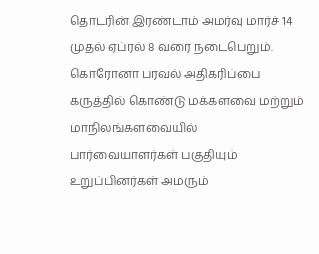தொடரின் இரண்டாம் அமர்வு மார்ச் 14 முதல் ஏப்ரல் 8 வரை நடைபெறும். கொரோனா பரவல் அதிகரிப்பை கருத்தில் கொண்டு மக்களவை மற்றும் மாநிலங்களவையில் பார்வையாளர்கள் பகுதியும் உறுப்பினர்கள் அமரும்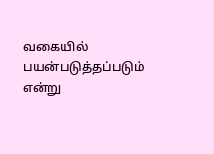வகையில் பயன்படுத்தப்படும் என்று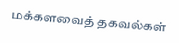மக்களவைத் தகவல்கள்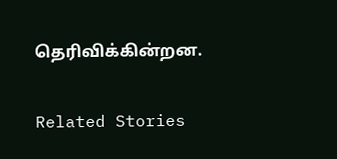தெரிவிக்கின்றன.

Related Stories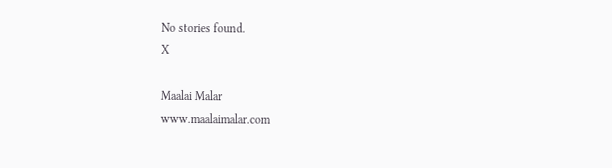No stories found.
X

Maalai Malar
www.maalaimalar.com